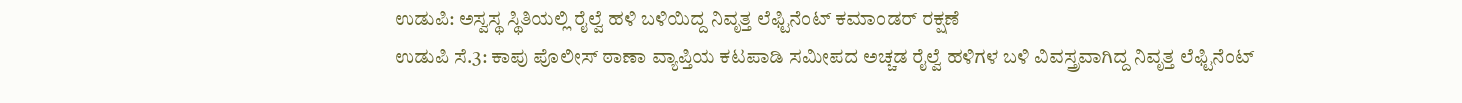ಉಡುಪಿ: ಅಸ್ವಸ್ಥ ಸ್ಥಿತಿಯಲ್ಲಿ ರೈಲ್ವೆ ಹಳಿ ಬಳಿಯಿದ್ದ ನಿವೃತ್ತ ಲೆಫ್ಟಿನೆಂಟ್ ಕಮಾಂಡರ್ ರಕ್ಷಣೆ
ಉಡುಪಿ ಸೆ.3: ಕಾಪು ಪೊಲೀಸ್ ಠಾಣಾ ವ್ಯಾಪ್ತಿಯ ಕಟಪಾಡಿ ಸಮೀಪದ ಅಚ್ಚಡ ರೈಲ್ವೆ ಹಳಿಗಳ ಬಳಿ ವಿವಸ್ತ್ರವಾಗಿದ್ದ ನಿವೃತ್ತ ಲೆಫ್ಟಿನೆಂಟ್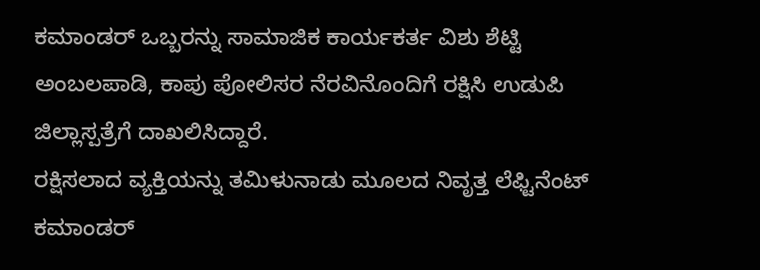ಕಮಾಂಡರ್ ಒಬ್ಬರನ್ನು ಸಾಮಾಜಿಕ ಕಾರ್ಯಕರ್ತ ವಿಶು ಶೆಟ್ಟಿ ಅಂಬಲಪಾಡಿ, ಕಾಪು ಪೋಲಿಸರ ನೆರವಿನೊಂದಿಗೆ ರಕ್ಷಿಸಿ ಉಡುಪಿ ಜಿಲ್ಲಾಸ್ಪತ್ರೆಗೆ ದಾಖಲಿಸಿದ್ದಾರೆ.
ರಕ್ಷಿಸಲಾದ ವ್ಯಕ್ತಿಯನ್ನು ತಮಿಳುನಾಡು ಮೂಲದ ನಿವೃತ್ತ ಲೆಫ್ಟಿನೆಂಟ್ ಕಮಾಂಡರ್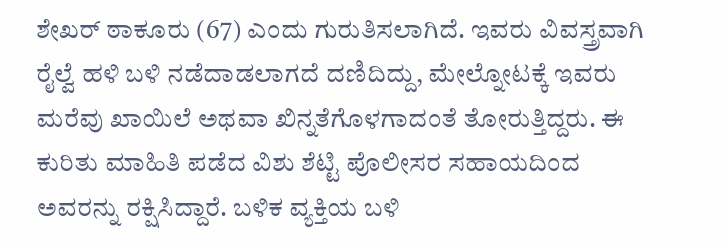ಶೇಖರ್ ಠಾಕೂರು (67) ಎಂದು ಗುರುತಿಸಲಾಗಿದೆ. ಇವರು ವಿವಸ್ತ್ರವಾಗಿ ರೈಲ್ವೆ ಹಳಿ ಬಳಿ ನಡೆದಾಡಲಾಗದೆ ದಣಿದಿದ್ದು, ಮೇಲ್ನೋಟಕ್ಕೆ ಇವರು ಮರೆವು ಖಾಯಿಲೆ ಅಥವಾ ಖಿನ್ನತೆಗೊಳಗಾದಂತೆ ತೋರುತ್ತಿದ್ದರು. ಈ ಕುರಿತು ಮಾಹಿತಿ ಪಡೆದ ವಿಶು ಶೆಟ್ಟಿ ಪೊಲೀಸರ ಸಹಾಯದಿಂದ ಅವರನ್ನು ರಕ್ಷಿಸಿದ್ದಾರೆ. ಬಳಿಕ ವ್ಯಕ್ತಿಯ ಬಳಿ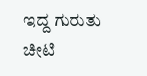ಇದ್ದ ಗುರುತು ಚೀಟಿ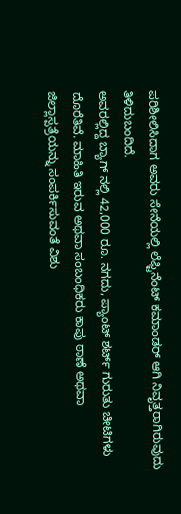ಪರಿಶೀಲಿಸಿದಾಗ ಅವರು ಸೇನೆಯಲ್ಲಿ ಲೆಫ್ಟಿನೆಂಟ್ ಕಮಾಂಡರ್ ಆಗಿ ನಿವೃತ್ತರಾಗಿರುವುದು ತಿಳಿದುಬಂದಿದೆ.
ಅವರಲ್ಲಿದ್ದ ಬ್ಯಾಗ್ ನಲ್ಲಿ 42,000 ರೂ. ನಗದು, ಪ್ಯಾಂಟ್ ಶರ್ಟ್ ಗುರುತು ಚೀಟಿಗಳು ದೊರೆತಿವೆ. ಮಾಹಿತಿ ಇರುವ ಅಥವಾ ಸಂಬಂಧಿಕರು ಕಾಪು ಠಾಣೆ ಅಥವಾ ಜಿಲ್ಲಾಸ್ಪತ್ರೆಯನ್ನು ಸಂಪರ್ಕಿಸುವಂತೆ ವಿಶು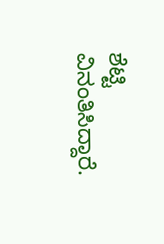ಶೆಟ್ಟಿ ವಿನಂತಿಸಿದ್ದಾರೆ.